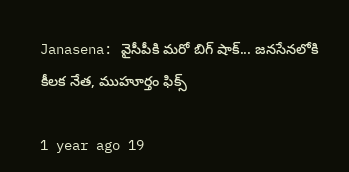Janasena: వైసీపీకి మరో బిగ్ షాక్... జనసేనలోకి కీలక నేత, ముహూర్తం ఫిక్స్

1 year ago 19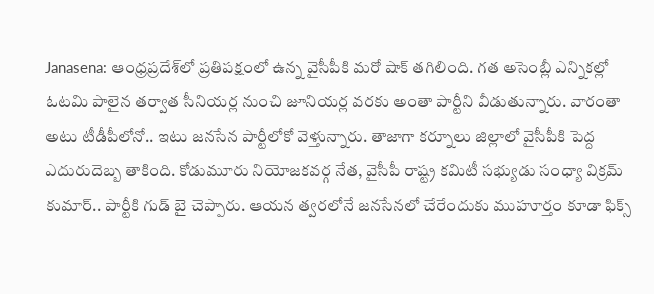Janasena: ఆంధ్రప్రదేశ్‌లో ప్రతిపక్షంలో ఉన్న వైసీపీకి మరో షాక్ తగిలింది. గత అసెంబ్లీ ఎన్నికల్లో ఓటమి పాలైన తర్వాత సీనియర్ల నుంచి జూనియర్ల వరకు అంతా పార్టీని వీడుతున్నారు. వారంతా అటు టీడీపీలోనో.. ఇటు జనసేన పార్టీలోకో వెళ్తున్నారు. తాజాగా కర్నూలు జిల్లాలో వైసీపీకి పెద్ద ఎదురుదెబ్బ తాకింది. కోడుమూరు నియోజకవర్గ నేత, వైసీపీ రాష్ట్ర కమిటీ సభ్యుడు సంధ్యా విక్రమ్ కుమార్.. పార్టీకి గుడ్ బై చెప్పారు. ఆయన త్వరలోనే జనసేనలో చేరేందుకు ముహూర్తం కూడా ఫిక్స్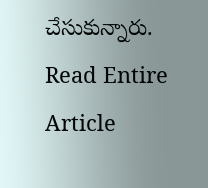చేసుకున్నారు.
Read Entire Article